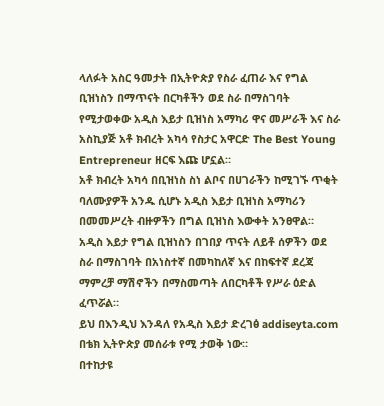ላለፉት አስር ዓመታት በኢትዮጵያ የስራ ፈጠራ እና የግል ቢዝነስን በማጥናት በርካቶችን ወደ ስራ በማስገባት የሚታወቀው አዲስ እይታ ቢዝነስ አማካሪ ዋና መሥራች እና ስራ አስኪያጅ አቶ ክብረት አካሳ የስታር አዋርድ The Best Young Entrepreneur ዘርፍ እጩ ሆኗል።
አቶ ክብረት አካሳ በቢዝነስ ስነ ልቦና በሀገራችን ከሚገኙ ጥቂት ባለሙያዎች አንዱ ሲሆኑ አዲስ እይታ ቢዝነስ አማካሪን በመመሥረት ብዙዎችን በግል ቢዝነስ እውቀት አንፀዋል።
አዲስ እይታ የግል ቢዝነስን በገበያ ጥናት ለይቶ ሰዎችን ወደ ስራ በማስገባት በአነስተኛ በመካከለኛ እና በከፍተኛ ደረጃ ማምረቻ ማሽኖችን በማስመጣት ለበርካቶች የሥራ ዕድል ፈጥሯል።
ይህ በእንዲህ እንዳለ የአዲስ እይታ ድረገፅ addiseyta.com በቴክ ኢትዮጵያ መሰራቱ የሚ ታወቅ ነው።
በተከታዩ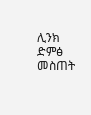ሊንክ ድምፅ መስጠት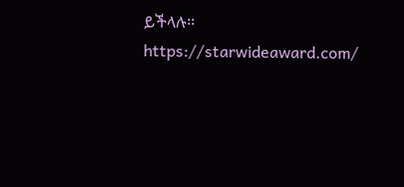ይችላሉ።
https://starwideaward.com/